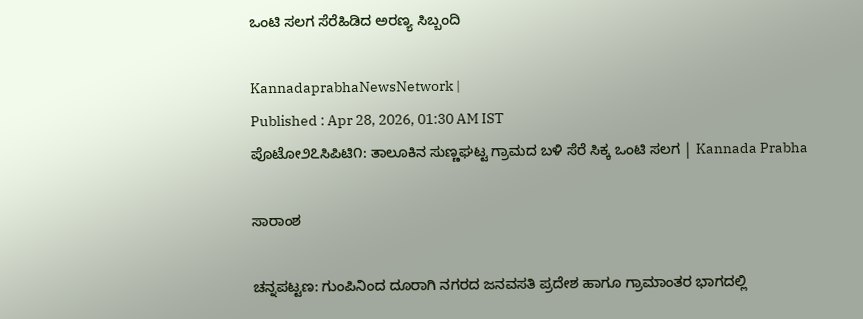ಒಂಟಿ ಸಲಗ ಸೆರೆಹಿಡಿದ ಅರಣ್ಯ ಸಿಬ್ಬಂದಿ

KannadaprabhaNewsNetwork |
Published : Apr 28, 2026, 01:30 AM IST
ಪೊಟೋ೨೭ಸಿಪಿಟಿ೧: ತಾಲೂಕಿನ ಸುಣ್ಣಘಟ್ಟ ಗ್ರಾಮದ ಬಳಿ ಸೆರೆ ಸಿಕ್ಕ ಒಂಟಿ ಸಲಗ | Kannada Prabha

ಸಾರಾಂಶ

ಚನ್ನಪಟ್ಟಣ: ಗುಂಪಿನಿಂದ ದೂರಾಗಿ ನಗರದ ಜನವಸತಿ ಪ್ರದೇಶ ಹಾಗೂ ಗ್ರಾಮಾಂತರ ಭಾಗದಲ್ಲಿ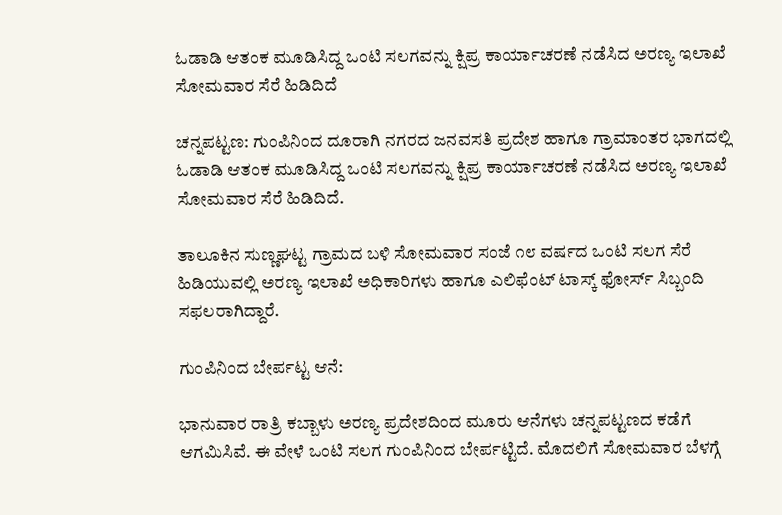ಓಡಾಡಿ ಆತಂಕ ಮೂಡಿಸಿದ್ದ ಒಂಟಿ ಸಲಗವನ್ನು ಕ್ಷಿಪ್ರ ಕಾರ್ಯಾಚರಣೆ ನಡೆಸಿದ ಅರಣ್ಯ ಇಲಾಖೆ ಸೋಮವಾರ ಸೆರೆ ಹಿಡಿದಿದೆ

ಚನ್ನಪಟ್ಟಣ: ಗುಂಪಿನಿಂದ ದೂರಾಗಿ ನಗರದ ಜನವಸತಿ ಪ್ರದೇಶ ಹಾಗೂ ಗ್ರಾಮಾಂತರ ಭಾಗದಲ್ಲಿ ಓಡಾಡಿ ಆತಂಕ ಮೂಡಿಸಿದ್ದ ಒಂಟಿ ಸಲಗವನ್ನು ಕ್ಷಿಪ್ರ ಕಾರ್ಯಾಚರಣೆ ನಡೆಸಿದ ಅರಣ್ಯ ಇಲಾಖೆ ಸೋಮವಾರ ಸೆರೆ ಹಿಡಿದಿದೆ.

ತಾಲೂಕಿನ ಸುಣ್ಣಘಟ್ಟ ಗ್ರಾಮದ ಬಳಿ ಸೋಮವಾರ ಸಂಜೆ ೧೮ ವರ್ಷದ ಒಂಟಿ ಸಲಗ ಸೆರೆ ಹಿಡಿಯುವಲ್ಲಿ ಅರಣ್ಯ ಇಲಾಖೆ ಅಧಿಕಾರಿಗಳು ಹಾಗೂ ಎಲಿಫೆಂಟ್ ಟಾಸ್ಕ್ ಫೋರ್ಸ್ ಸಿಬ್ಬಂದಿ ಸಫಲರಾಗಿದ್ದಾರೆ.

ಗುಂಪಿನಿಂದ ಬೇರ್ಪಟ್ಟ ಆನೆ:

ಭಾನುವಾರ ರಾತ್ರಿ ಕಬ್ಬಾಳು ಅರಣ್ಯ ಪ್ರದೇಶದಿಂದ ಮೂರು ಆನೆಗಳು ಚನ್ನಪಟ್ಟಣದ ಕಡೆಗೆ ಆಗಮಿಸಿವೆ. ಈ ವೇಳೆ ಒಂಟಿ ಸಲಗ ಗುಂಪಿನಿಂದ ಬೇರ್ಪಟ್ಟಿದೆ. ಮೊದಲಿಗೆ ಸೋಮವಾರ ಬೆಳಗ್ಗೆ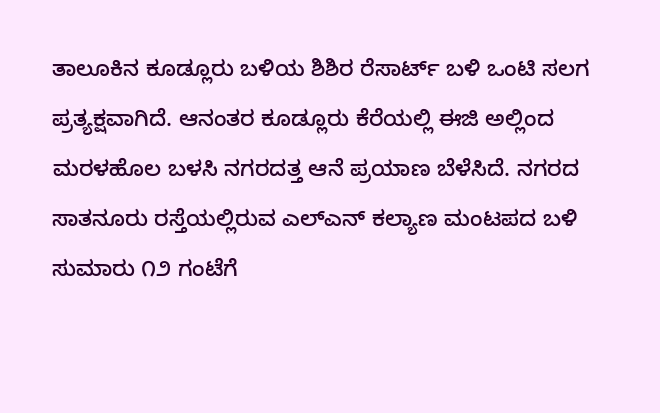ತಾಲೂಕಿನ ಕೂಡ್ಲೂರು ಬಳಿಯ ಶಿಶಿರ ರೆಸಾರ್ಟ್ ಬಳಿ ಒಂಟಿ ಸಲಗ ಪ್ರತ್ಯಕ್ಷವಾಗಿದೆ. ಆನಂತರ ಕೂಡ್ಲೂರು ಕೆರೆಯಲ್ಲಿ ಈಜಿ ಅಲ್ಲಿಂದ ಮರಳಹೊಲ ಬಳಸಿ ನಗರದತ್ತ ಆನೆ ಪ್ರಯಾಣ ಬೆಳೆಸಿದೆ. ನಗರದ ಸಾತನೂರು ರಸ್ತೆಯಲ್ಲಿರುವ ಎಲ್‌ಎನ್ ಕಲ್ಯಾಣ ಮಂಟಪದ ಬಳಿ ಸುಮಾರು ೧೨ ಗಂಟೆಗೆ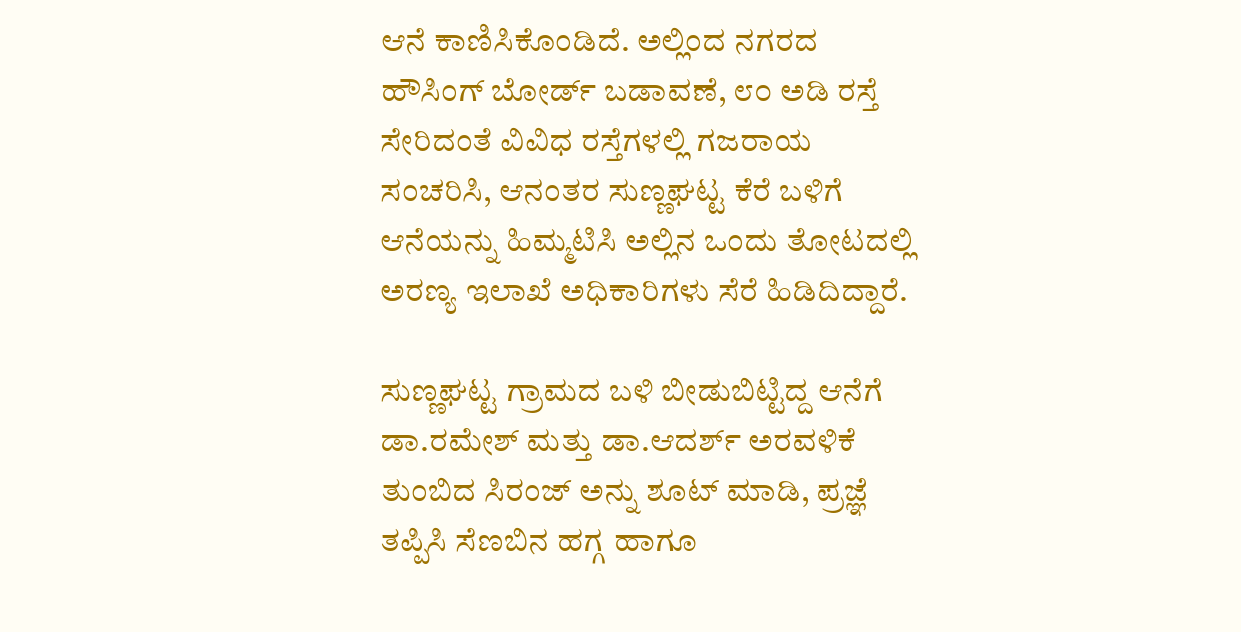ಆನೆ ಕಾಣಿಸಿಕೊಂಡಿದೆ. ಅಲ್ಲಿಂದ ನಗರದ ಹೌಸಿಂಗ್ ಬೋರ್ಡ್ ಬಡಾವಣೆ, ೮೦ ಅಡಿ ರಸ್ತೆ ಸೇರಿದಂತೆ ವಿವಿಧ ರಸ್ತೆಗಳಲ್ಲಿ ಗಜರಾಯ ಸಂಚರಿಸಿ, ಆನಂತರ ಸುಣ್ಣಘಟ್ಟ ಕೆರೆ ಬಳಿಗೆ ಆನೆಯನ್ನು ಹಿಮ್ಮಟಿಸಿ ಅಲ್ಲಿನ ಒಂದು ತೋಟದಲ್ಲಿ ಅರಣ್ಯ ಇಲಾಖೆ ಅಧಿಕಾರಿಗಳು ಸೆರೆ ಹಿಡಿದಿದ್ದಾರೆ.

ಸುಣ್ಣಘಟ್ಟ ಗ್ರಾಮದ ಬಳಿ ಬೀಡುಬಿಟ್ಟಿದ್ದ ಆನೆಗೆ ಡಾ.ರಮೇಶ್ ಮತ್ತು ಡಾ.ಆದರ್ಶ್ ಅರವಳಿಕೆ ತುಂಬಿದ ಸಿರಂಜ್ ಅನ್ನು ಶೂಟ್ ಮಾಡಿ, ಪ್ರಜ್ಞೆ ತಪ್ಪಿಸಿ ಸೆಣಬಿನ ಹಗ್ಗ ಹಾಗೂ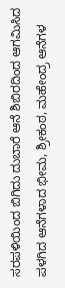ಸರಪಳಿಯಿಂದ ಬಿಗಿದು ದುಬಾರೆ ಆನೆ ಶಿಬಿರದಿಂದ ಆಗಮಿಸಿದ ಪಳಗಿದ ಆನೆಗಳಾದ ಭೀಮ, ಶ್ರೀಕಂಠ, ಮಹೇಂದ್ರ ಆನೆಗಳ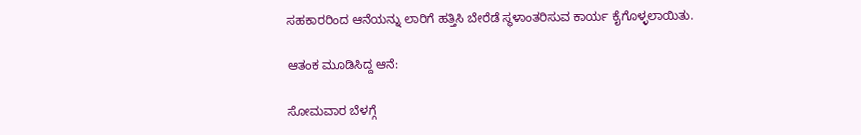ಸಹಕಾರರಿಂದ ಆನೆಯನ್ನು ಲಾರಿಗೆ ಹತ್ತಿಸಿ ಬೇರೆಡೆ ಸ್ಥಳಾಂತರಿಸುವ ಕಾರ್ಯ ಕೈಗೊಳ್ಳಲಾಯಿತು.

ಆತಂಕ ಮೂಡಿಸಿದ್ದ ಆನೆ:

ಸೋಮವಾರ ಬೆಳಗ್ಗೆ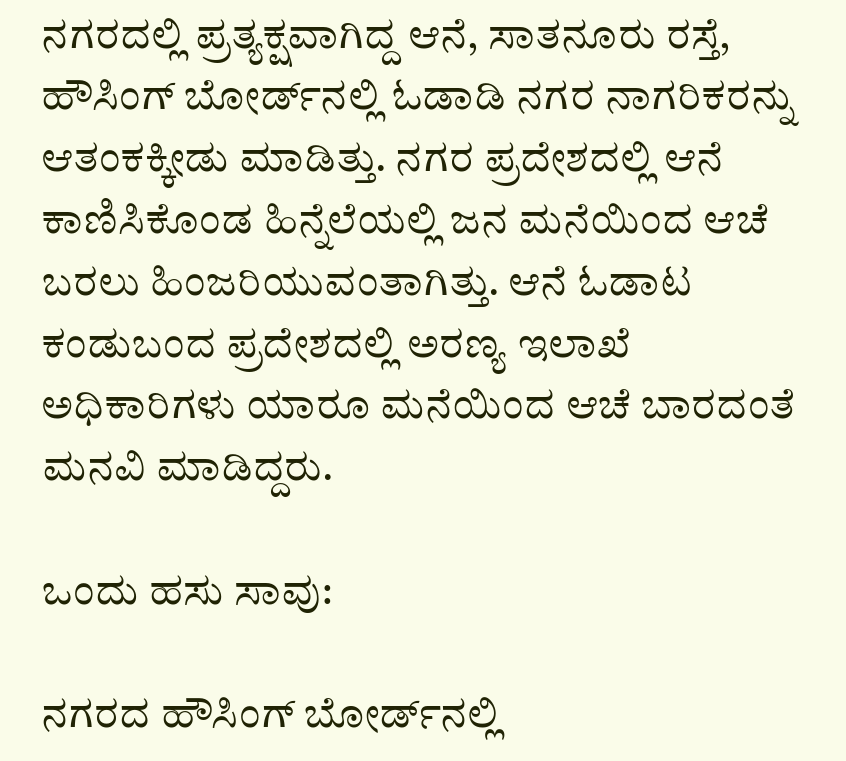ನಗರದಲ್ಲಿ ಪ್ರತ್ಯಕ್ಷವಾಗಿದ್ದ ಆನೆ, ಸಾತನೂರು ರಸ್ತೆ, ಹೌಸಿಂಗ್ ಬೋರ್ಡ್‌ನಲ್ಲಿ ಓಡಾಡಿ ನಗರ ನಾಗರಿಕರನ್ನು ಆತಂಕಕ್ಕೀಡು ಮಾಡಿತ್ತು. ನಗರ ಪ್ರದೇಶದಲ್ಲಿ ಆನೆ ಕಾಣಿಸಿಕೊಂಡ ಹಿನ್ನೆಲೆಯಲ್ಲಿ ಜನ ಮನೆಯಿಂದ ಆಚೆ ಬರಲು ಹಿಂಜರಿಯುವಂತಾಗಿತ್ತು. ಆನೆ ಓಡಾಟ ಕಂಡುಬಂದ ಪ್ರದೇಶದಲ್ಲಿ ಅರಣ್ಯ ಇಲಾಖೆ ಅಧಿಕಾರಿಗಳು ಯಾರೂ ಮನೆಯಿಂದ ಆಚೆ ಬಾರದಂತೆ ಮನವಿ ಮಾಡಿದ್ದರು.

ಒಂದು ಹಸು ಸಾವು:

ನಗರದ ಹೌಸಿಂಗ್ ಬೋರ್ಡ್‌ನಲ್ಲಿ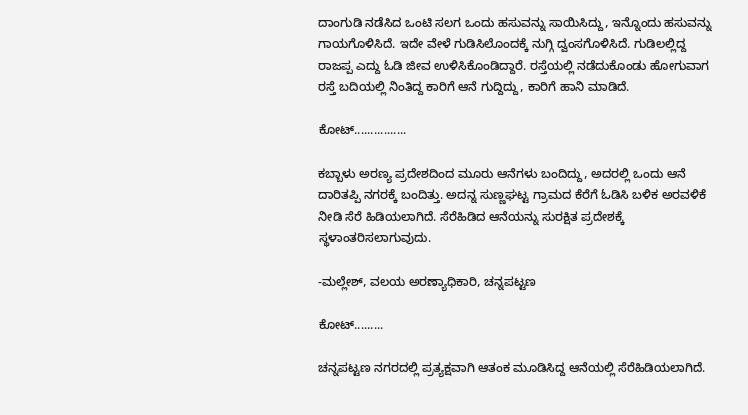ದಾಂಗುಡಿ ನಡೆಸಿದ ಒಂಟಿ ಸಲಗ ಒಂದು ಹಸುವನ್ನು ಸಾಯಿಸಿದ್ದು, ಇನ್ನೊಂದು ಹಸುವನ್ನು ಗಾಯಗೊಳಿಸಿದೆ. ಇದೇ ವೇಳೆ ಗುಡಿಸಿಲೊಂದಕ್ಕೆ ನುಗ್ಗಿ ದ್ವಂಸಗೊಳಿಸಿದೆ. ಗುಡಿಲಲ್ಲಿದ್ದ ರಾಜಪ್ಪ ಎದ್ದು ಓಡಿ ಜೀವ ಉಳಿಸಿಕೊಂಡಿದ್ದಾರೆ. ರಸ್ತೆಯಲ್ಲಿ ನಡೆದುಕೊಂಡು ಹೋಗುವಾಗ ರಸ್ತೆ ಬದಿಯಲ್ಲಿ ನಿಂತಿದ್ದ ಕಾರಿಗೆ ಆನೆ ಗುದ್ದಿದ್ದು, ಕಾರಿಗೆ ಹಾನಿ ಮಾಡಿದೆ.

ಕೋಟ್................

ಕಬ್ಬಾಳು ಅರಣ್ಯ ಪ್ರದೇಶದಿಂದ ಮೂರು ಆನೆಗಳು ಬಂದಿದ್ದು, ಅದರಲ್ಲಿ ಒಂದು ಆನೆ ದಾರಿತಪ್ಪಿ ನಗರಕ್ಕೆ ಬಂದಿತ್ತು. ಅದನ್ನ ಸುಣ್ಣಘಟ್ಟ ಗ್ರಾಮದ ಕೆರೆಗೆ ಓಡಿಸಿ ಬಳಿಕ ಅರವಳಿಕೆ ನೀಡಿ ಸೆರೆ ಹಿಡಿಯಲಾಗಿದೆ. ಸೆರೆಹಿಡಿದ ಆನೆಯನ್ನು ಸುರಕ್ಷಿತ ಪ್ರದೇಶಕ್ಕೆ ಸ್ಥಳಾಂತರಿಸಲಾಗುವುದು.

-ಮಲ್ಲೇಶ್, ವಲಯ ಅರಣ್ಯಾಧಿಕಾರಿ, ಚನ್ನಪಟ್ಟಣ

ಕೋಟ್.........

ಚನ್ನಪಟ್ಟಣ ನಗರದಲ್ಲಿ ಪ್ರತ್ಯಕ್ಷವಾಗಿ ಆತಂಕ ಮೂಡಿಸಿದ್ದ ಆನೆಯಲ್ಲಿ ಸೆರೆಹಿಡಿಯಲಾಗಿದೆ.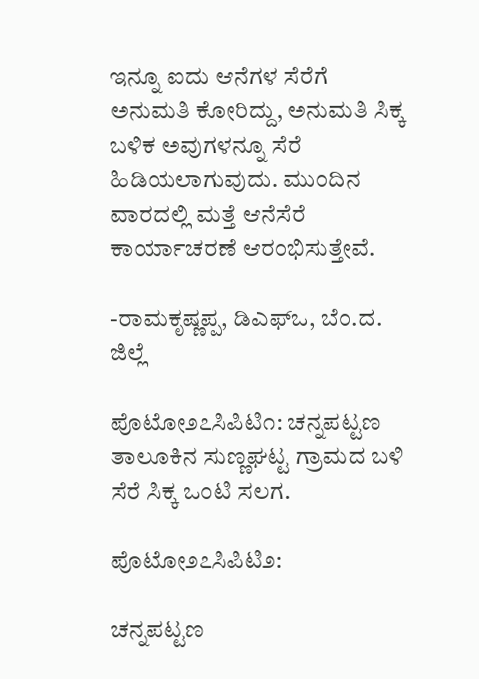ಇನ್ನೂ ಐದು ಆನೆಗಳ ಸೆರೆಗೆ ಅನುಮತಿ ಕೋರಿದ್ದು, ಅನುಮತಿ ಸಿಕ್ಕ ಬಳಿಕ ಅವುಗಳನ್ನೂ ಸೆರೆ ಹಿಡಿಯಲಾಗುವುದು. ಮುಂದಿನ ವಾರದಲ್ಲಿ ಮತ್ತೆ ಆನೆಸೆರೆ ಕಾರ್ಯಾಚರಣೆ ಆರಂಭಿಸುತ್ತೇವೆ.

-ರಾಮಕೃಷ್ಣಪ್ಪ, ಡಿಎಫ್‌ಒ, ಬೆಂ.ದ. ಜಿಲ್ಲೆ

ಪೊಟೋ೨೭ಸಿಪಿಟಿ೧: ಚನ್ನಪಟ್ಟಣ ತಾಲೂಕಿನ ಸುಣ್ಣಘಟ್ಟ ಗ್ರಾಮದ ಬಳಿ ಸೆರೆ ಸಿಕ್ಕ ಒಂಟಿ ಸಲಗ.

ಪೊಟೋ೨೭ಸಿಪಿಟಿ೨:

ಚನ್ನಪಟ್ಟಣ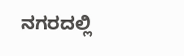ನಗರದಲ್ಲಿ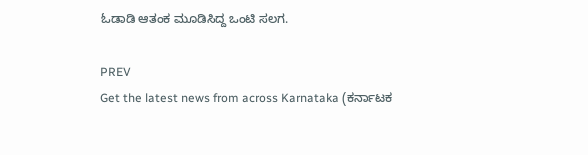ಓಡಾಡಿ ಆತಂಕ ಮೂಡಿಸಿದ್ದ ಒಂಟಿ ಸಲಗ.

PREV
Get the latest news from across Karnataka (ಕರ್ನಾಟಕ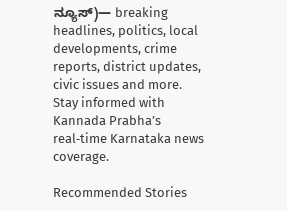ನ್ಯೂಸ್)— breaking headlines, politics, local developments, crime reports, district updates, civic issues and more. Stay informed with Kannada Prabha’s real‑time Karnataka news coverage.

Recommended Stories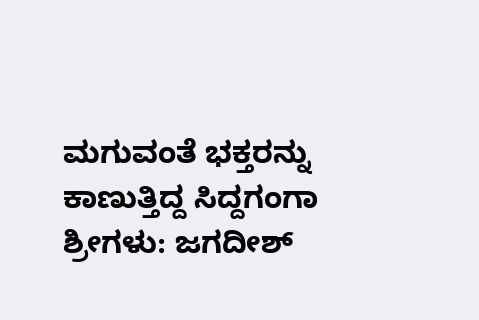ಮಗುವಂತೆ ಭಕ್ತರನ್ನು ಕಾಣುತ್ತಿದ್ದ ಸಿದ್ದಗಂಗಾ ಶ್ರೀಗಳು: ಜಗದೀಶ್‌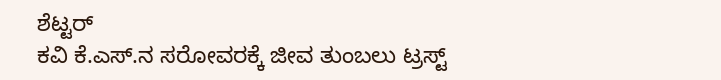ಶೆಟ್ಟರ್
ಕವಿ ಕೆ.ಎಸ್.ನ ಸರೋವರಕ್ಕೆ ಜೀವ ತುಂಬಲು ಟ್ರಸ್ಟ್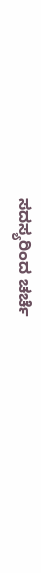ಸದಸ್ಯರಿಂದ ಚರ್ಚೆ